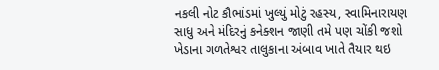નકલી નોટ કૌભાંડમાં ખુલ્યું મોટું રહસ્ય, સ્વામિનારાયણ સાધુ અને મંદિરનું કનેક્શન જાણી તમે પણ ચોંકી જશો
ખેડાના ગળતેશ્વર તાલુકાના અંબાવ ખાતે તૈયાર થઇ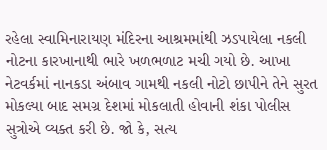રહેલા સ્વામિનારાયણ મંદિરના આશ્રમમાંથી ઝડપાયેલા નકલી નોટના કારખાનાથી ભારે ખળભળાટ મચી ગયો છે. આખા નેટવર્કમાં નાનકડા અંબાવ ગામથી નકલી નોટો છાપીને તેને સુરત મોકલ્યા બાદ સમગ્ર દેશમાં મોકલાતી હોવાની શંકા પોલીસ સુત્રોએ વ્યક્ત કરી છે. જો કે, સત્ય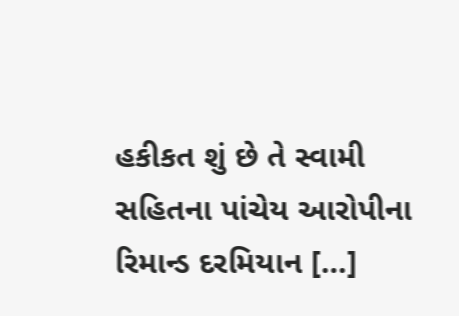હકીકત શું છે તે સ્વામી સહિતના પાંચેય આરોપીના રિમાન્ડ દરમિયાન […]